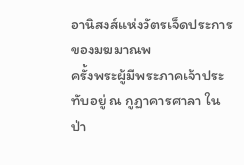อานิสงส์แห่งวัตรเจ็ดประการของมฆมาณพ
ครั้งพระผู้มีพระภาคเจ้าประทับอยู่ ณ กูฏาคารศาลา ในป่า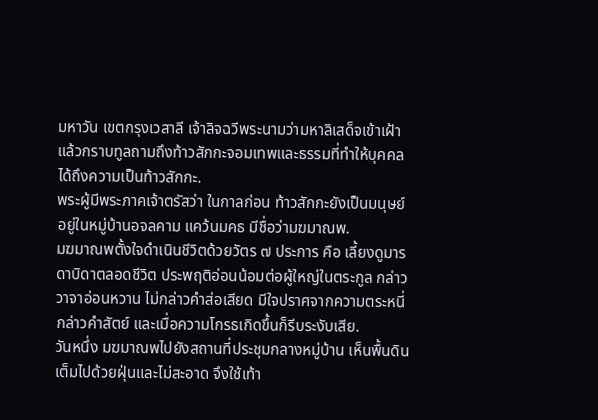มหาวัน เขตกรุงเวสาลี เจ้าลิจฉวีพระนามว่ามหาลิเสด็จเข้าเฝ้า แล้วกราบทูลถามถึงท้าวสักกะจอมเทพและธรรมที่ทำให้บุคคลได้ถึงความเป็นท้าวสักกะ.
พระผู้มีพระภาคเจ้าตรัสว่า ในกาลก่อน ท้าวสักกะยังเป็นมนุษย์อยู่ในหมู่บ้านอจลคาม แคว้นมคธ มีชื่อว่ามฆมาณพ.
มฆมาณพตั้งใจดำเนินชีวิตด้วยวัตร ๗ ประการ คือ เลี้ยงดูมารดาบิดาตลอดชีวิต ประพฤติอ่อนน้อมต่อผู้ใหญ่ในตระกูล กล่าววาจาอ่อนหวาน ไม่กล่าวคำส่อเสียด มีใจปราศจากความตระหนี่ กล่าวคำสัตย์ และเมื่อความโกรธเกิดขึ้นก็รีบระงับเสีย.
วันหนึ่ง มฆมาณพไปยังสถานที่ประชุมกลางหมู่บ้าน เห็นพื้นดินเต็มไปด้วยฝุ่นและไม่สะอาด จึงใช้เท้า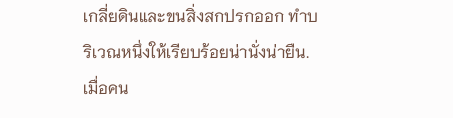เกลี่ยดินและขนสิ่งสกปรกออก ทำบริเวณหนึ่งให้เรียบร้อยน่านั่งน่ายืน.
เมื่อคน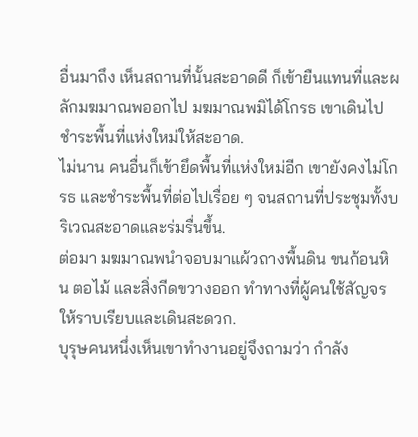อื่นมาถึง เห็นสถานที่นั้นสะอาดดี ก็เข้ายืนแทนที่และผลักมฆมาณพออกไป มฆมาณพมิได้โกรธ เขาเดินไปชำระพื้นที่แห่งใหม่ให้สะอาด.
ไม่นาน คนอื่นก็เข้ายึดพื้นที่แห่งใหม่อีก เขายังคงไม่โกรธ และชำระพื้นที่ต่อไปเรื่อย ๆ จนสถานที่ประชุมทั้งบริเวณสะอาดและร่มรื่นขึ้น.
ต่อมา มฆมาณพนำจอบมาแผ้วถางพื้นดิน ขนก้อนหิน ตอไม้ และสิ่งกีดขวางออก ทำทางที่ผู้คนใช้สัญจรให้ราบเรียบและเดินสะดวก.
บุรุษคนหนึ่งเห็นเขาทำงานอยู่จึงถามว่า กำลัง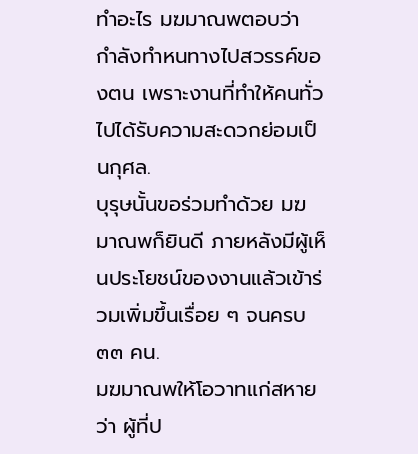ทำอะไร มฆมาณพตอบว่า กำลังทำหนทางไปสวรรค์ของตน เพราะงานที่ทำให้คนทั่วไปได้รับความสะดวกย่อมเป็นกุศล.
บุรุษนั้นขอร่วมทำด้วย มฆมาณพก็ยินดี ภายหลังมีผู้เห็นประโยชน์ของงานแล้วเข้าร่วมเพิ่มขึ้นเรื่อย ๆ จนครบ ๓๓ คน.
มฆมาณพให้โอวาทแก่สหายว่า ผู้ที่ป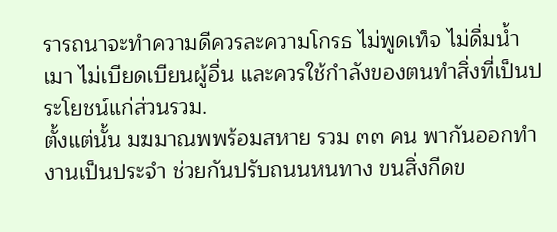รารถนาจะทำความดีควรละความโกรธ ไม่พูดเท็จ ไม่ดื่มน้ำเมา ไม่เบียดเบียนผู้อื่น และควรใช้กำลังของตนทำสิ่งที่เป็นประโยชน์แก่ส่วนรวม.
ตั้งแต่นั้น มฆมาณพพร้อมสหาย รวม ๓๓ คน พากันออกทำงานเป็นประจำ ช่วยกันปรับถนนหนทาง ขนสิ่งกีดข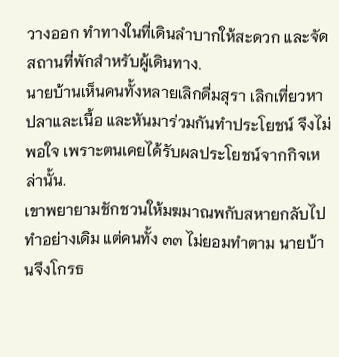วางออก ทำทางในที่เดินลำบากให้สะดวก และจัดสถานที่พักสำหรับผู้เดินทาง.
นายบ้านเห็นคนทั้งหลายเลิกดื่มสุรา เลิกเที่ยวหาปลาและเนื้อ และหันมาร่วมกันทำประโยชน์ จึงไม่พอใจ เพราะตนเคยได้รับผลประโยชน์จากกิจเหล่านั้น.
เขาพยายามชักชวนให้มฆมาณพกับสหายกลับไปทำอย่างเดิม แต่คนทั้ง ๓๓ ไม่ยอมทำตาม นายบ้านจึงโกรธ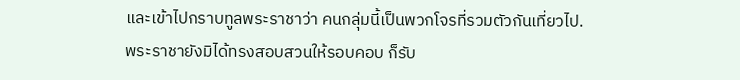และเข้าไปกราบทูลพระราชาว่า คนกลุ่มนี้เป็นพวกโจรที่รวมตัวกันเที่ยวไป.
พระราชายังมิได้ทรงสอบสวนให้รอบคอบ ก็รับ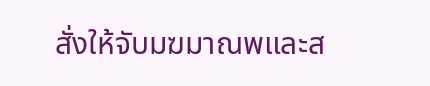สั่งให้จับมฆมาณพและส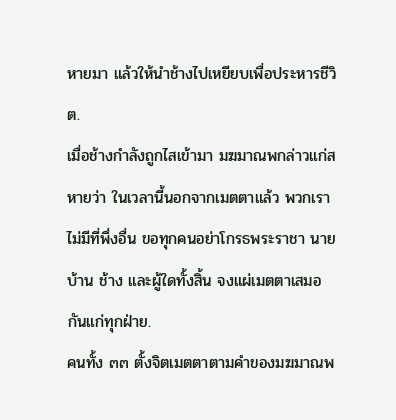หายมา แล้วให้นำช้างไปเหยียบเพื่อประหารชีวิต.
เมื่อช้างกำลังถูกไสเข้ามา มฆมาณพกล่าวแก่สหายว่า ในเวลานี้นอกจากเมตตาแล้ว พวกเราไม่มีที่พึ่งอื่น ขอทุกคนอย่าโกรธพระราชา นายบ้าน ช้าง และผู้ใดทั้งสิ้น จงแผ่เมตตาเสมอกันแก่ทุกฝ่าย.
คนทั้ง ๓๓ ตั้งจิตเมตตาตามคำของมฆมาณพ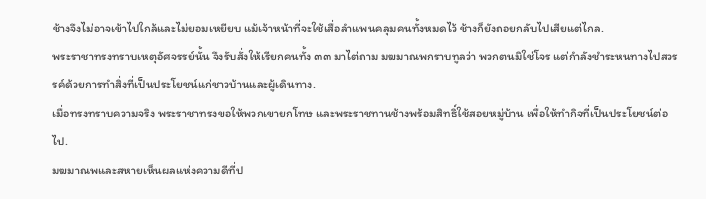ช้างจึงไม่อาจเข้าไปใกล้และไม่ยอมเหยียบ แม้เจ้าหน้าที่จะใช้เสื่อลำแพนคลุมคนทั้งหมดไว้ ช้างก็ยังถอยกลับไปเสียแต่ไกล.
พระราชาทรงทราบเหตุอัศจรรย์นั้น จึงรับสั่งให้เรียกคนทั้ง ๓๓ มาไต่ถาม มฆมาณพกราบทูลว่า พวกตนมิใช่โจร แต่กำลังชำระหนทางไปสวรรค์ด้วยการทำสิ่งที่เป็นประโยชน์แก่ชาวบ้านและผู้เดินทาง.
เมื่อทรงทราบความจริง พระราชาทรงขอให้พวกเขายกโทษ และพระราชทานช้างพร้อมสิทธิ์ใช้สอยหมู่บ้าน เพื่อให้ทำกิจที่เป็นประโยชน์ต่อไป.
มฆมาณพและสหายเห็นผลแห่งความดีที่ป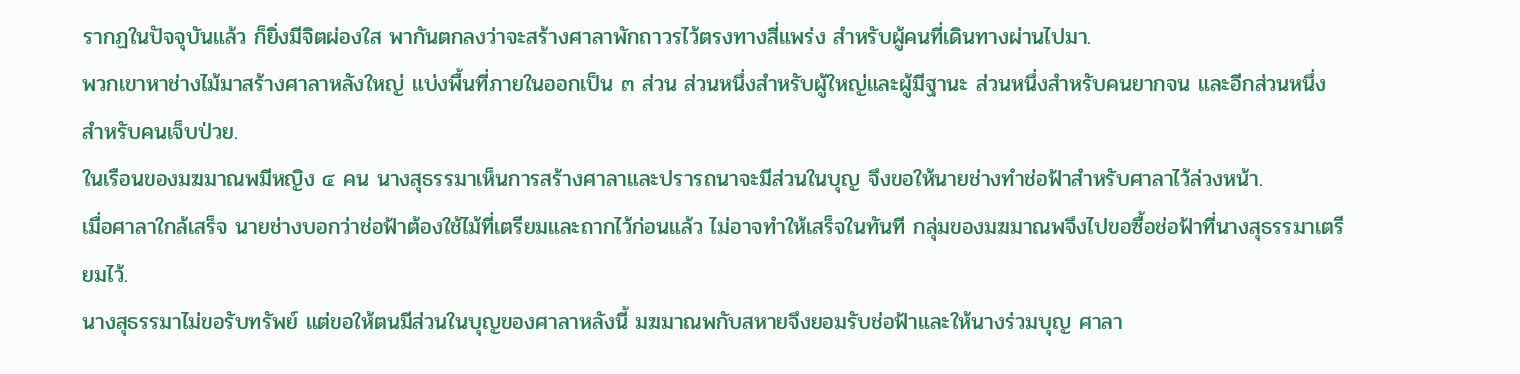รากฏในปัจจุบันแล้ว ก็ยิ่งมีจิตผ่องใส พากันตกลงว่าจะสร้างศาลาพักถาวรไว้ตรงทางสี่แพร่ง สำหรับผู้คนที่เดินทางผ่านไปมา.
พวกเขาหาช่างไม้มาสร้างศาลาหลังใหญ่ แบ่งพื้นที่ภายในออกเป็น ๓ ส่วน ส่วนหนึ่งสำหรับผู้ใหญ่และผู้มีฐานะ ส่วนหนึ่งสำหรับคนยากจน และอีกส่วนหนึ่งสำหรับคนเจ็บป่วย.
ในเรือนของมฆมาณพมีหญิง ๔ คน นางสุธรรมาเห็นการสร้างศาลาและปรารถนาจะมีส่วนในบุญ จึงขอให้นายช่างทำช่อฟ้าสำหรับศาลาไว้ล่วงหน้า.
เมื่อศาลาใกล้เสร็จ นายช่างบอกว่าช่อฟ้าต้องใช้ไม้ที่เตรียมและถากไว้ก่อนแล้ว ไม่อาจทำให้เสร็จในทันที กลุ่มของมฆมาณพจึงไปขอซื้อช่อฟ้าที่นางสุธรรมาเตรียมไว้.
นางสุธรรมาไม่ขอรับทรัพย์ แต่ขอให้ตนมีส่วนในบุญของศาลาหลังนี้ มฆมาณพกับสหายจึงยอมรับช่อฟ้าและให้นางร่วมบุญ ศาลา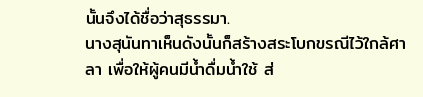นั้นจึงได้ชื่อว่าสุธรรมา.
นางสุนันทาเห็นดังนั้นก็สร้างสระโบกขรณีไว้ใกล้ศาลา เพื่อให้ผู้คนมีน้ำดื่มน้ำใช้ ส่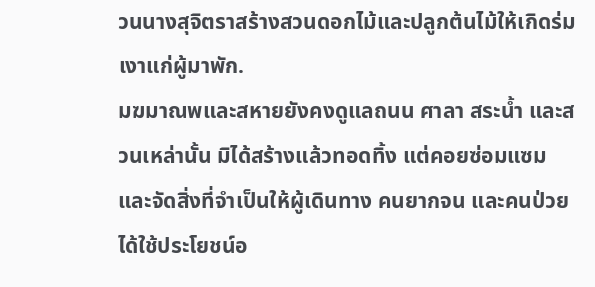วนนางสุจิตราสร้างสวนดอกไม้และปลูกต้นไม้ให้เกิดร่มเงาแก่ผู้มาพัก.
มฆมาณพและสหายยังคงดูแลถนน ศาลา สระน้ำ และสวนเหล่านั้น มิได้สร้างแล้วทอดทิ้ง แต่คอยซ่อมแซมและจัดสิ่งที่จำเป็นให้ผู้เดินทาง คนยากจน และคนป่วยได้ใช้ประโยชน์อ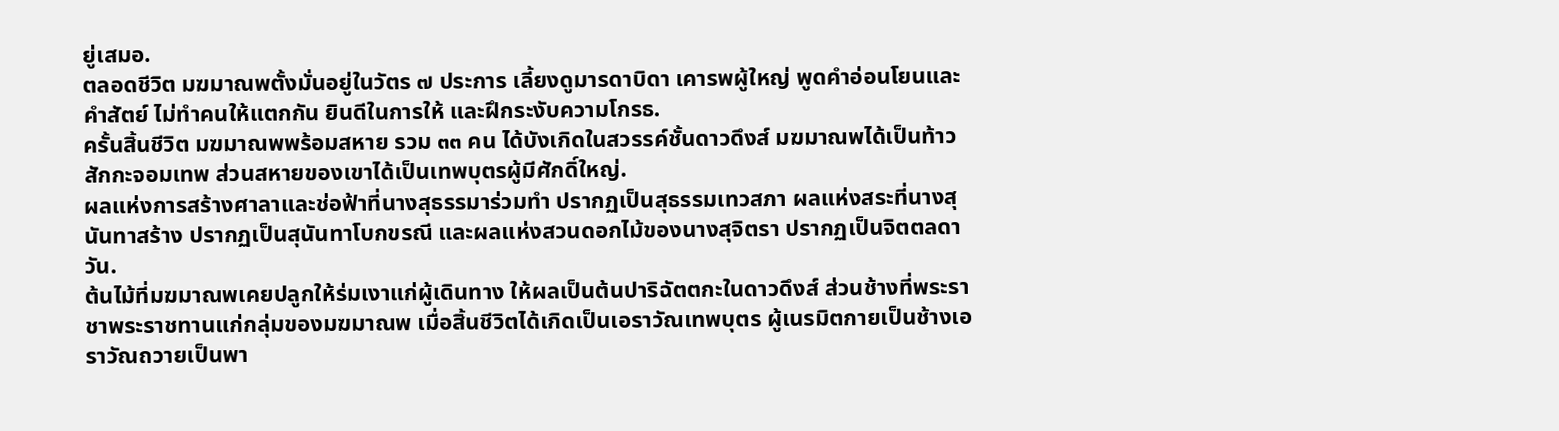ยู่เสมอ.
ตลอดชีวิต มฆมาณพตั้งมั่นอยู่ในวัตร ๗ ประการ เลี้ยงดูมารดาบิดา เคารพผู้ใหญ่ พูดคำอ่อนโยนและคำสัตย์ ไม่ทำคนให้แตกกัน ยินดีในการให้ และฝึกระงับความโกรธ.
ครั้นสิ้นชีวิต มฆมาณพพร้อมสหาย รวม ๓๓ คน ได้บังเกิดในสวรรค์ชั้นดาวดึงส์ มฆมาณพได้เป็นท้าวสักกะจอมเทพ ส่วนสหายของเขาได้เป็นเทพบุตรผู้มีศักดิ์ใหญ่.
ผลแห่งการสร้างศาลาและช่อฟ้าที่นางสุธรรมาร่วมทำ ปรากฏเป็นสุธรรมเทวสภา ผลแห่งสระที่นางสุนันทาสร้าง ปรากฏเป็นสุนันทาโบกขรณี และผลแห่งสวนดอกไม้ของนางสุจิตรา ปรากฏเป็นจิตตลดาวัน.
ต้นไม้ที่มฆมาณพเคยปลูกให้ร่มเงาแก่ผู้เดินทาง ให้ผลเป็นต้นปาริฉัตตกะในดาวดึงส์ ส่วนช้างที่พระราชาพระราชทานแก่กลุ่มของมฆมาณพ เมื่อสิ้นชีวิตได้เกิดเป็นเอราวัณเทพบุตร ผู้เนรมิตกายเป็นช้างเอราวัณถวายเป็นพา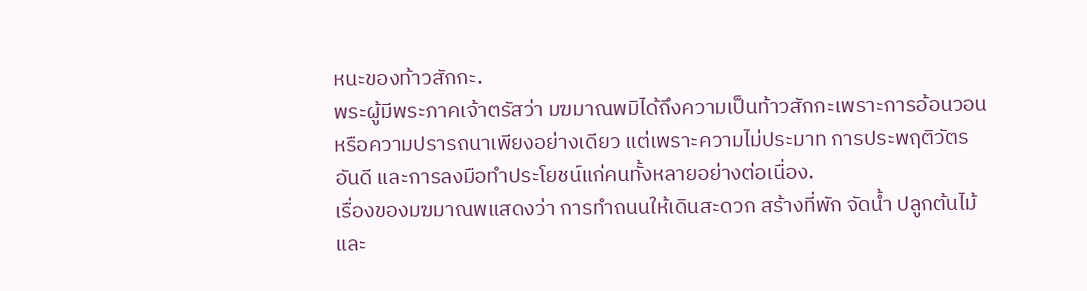หนะของท้าวสักกะ.
พระผู้มีพระภาคเจ้าตรัสว่า มฆมาณพมิได้ถึงความเป็นท้าวสักกะเพราะการอ้อนวอนหรือความปรารถนาเพียงอย่างเดียว แต่เพราะความไม่ประมาท การประพฤติวัตรอันดี และการลงมือทำประโยชน์แก่คนทั้งหลายอย่างต่อเนื่อง.
เรื่องของมฆมาณพแสดงว่า การทำถนนให้เดินสะดวก สร้างที่พัก จัดน้ำ ปลูกต้นไม้ และ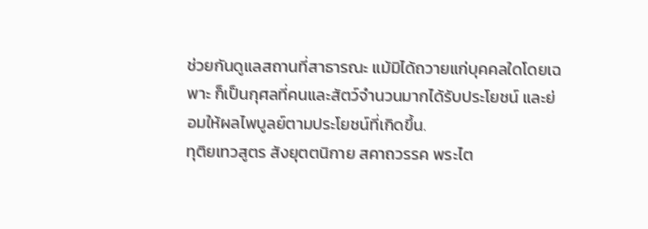ช่วยกันดูแลสถานที่สาธารณะ แม้มิได้ถวายแก่บุคคลใดโดยเฉพาะ ก็เป็นกุศลที่คนและสัตว์จำนวนมากได้รับประโยชน์ และย่อมให้ผลไพบูลย์ตามประโยชน์ที่เกิดขึ้น.
ทุติยเทวสูตร สังยุตตนิกาย สคาถวรรค พระไต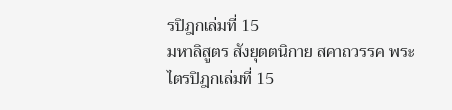รปิฎกเล่มที่ 15
มหาลิสูตร สังยุตตนิกาย สคาถวรรค พระไตรปิฎกเล่มที่ 15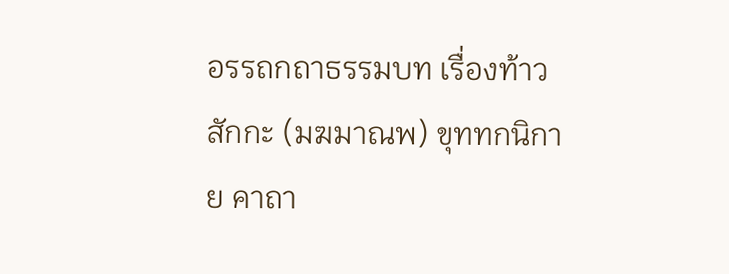อรรถกถาธรรมบท เรื่องท้าวสักกะ (มฆมาณพ) ขุททกนิกาย คาถา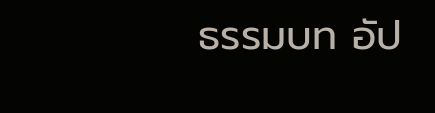ธรรมบท อัป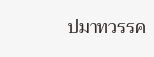ปมาทวรรค